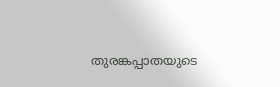തുരങ്കപ്പാതയുടെ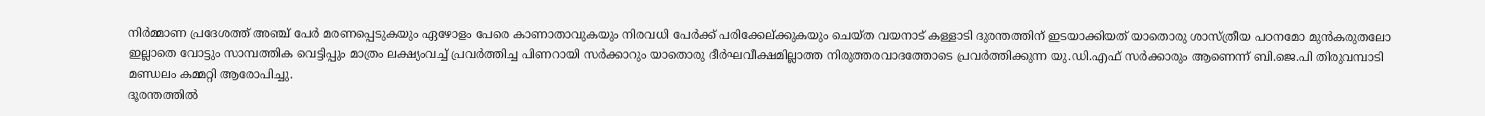നിർമ്മാണ പ്രദേശത്ത് അഞ്ച് പേർ മരണപ്പെടുകയും ഏഴോളം പേരെ കാണാതാവുകയും നിരവധി പേർക്ക് പരിക്കേല്ക്കുകയും ചെയ്ത വയനാട് കള്ളാടി ദുരന്തത്തിന് ഇടയാക്കിയത് യാതൊരു ശാസ്ത്രീയ പഠനമോ മുൻകരുതലോ ഇല്ലാതെ വോട്ടും സാമ്പത്തിക വെട്ടിപ്പും മാത്രം ലക്ഷ്യംവച്ച് പ്രവർത്തിച്ച പിണറായി സർക്കാറും യാതൊരു ദീർഘവീക്ഷമില്ലാത്ത നിരുത്തരവാദത്തോടെ പ്രവർത്തിക്കുന്ന യു.ഡി.എഫ് സർക്കാരും ആണെന്ന് ബി.ജെ.പി തിരുവമ്പാടി മണ്ഡലം കമ്മറ്റി ആരോപിച്ചു.
ദൂരന്തത്തിൽ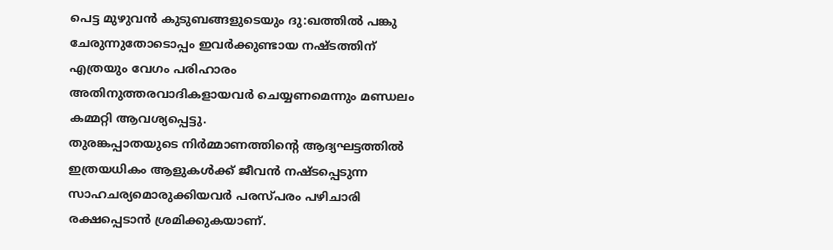പെട്ട മുഴുവൻ കുടുബങ്ങളുടെയും ദു:ഖത്തിൽ പങ്കു ചേരുന്നുതോടൊപ്പം ഇവർക്കുണ്ടായ നഷ്ടത്തിന് എത്രയും വേഗം പരിഹാരം അതിനുത്തരവാദികളായവർ ചെയ്യണമെന്നും മണ്ഡലം കമ്മറ്റി ആവശ്യപ്പെട്ടു.
തുരങ്കപ്പാതയുടെ നിർമ്മാണത്തിൻ്റെ ആദ്യഘട്ടത്തിൽ ഇത്രയധികം ആളുകൾക്ക് ജീവൻ നഷ്ടപ്പെടുന്ന സാഹചര്യമൊരുക്കിയവർ പരസ്പരം പഴിചാരി രക്ഷപ്പെടാൻ ശ്രമിക്കുകയാണ്.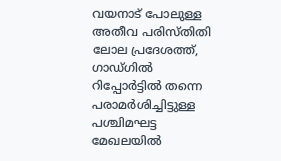വയനാട് പോലുള്ള അതീവ പരിസ്തിതി ലോല പ്രദേശത്ത്, ഗാഡ്ഗിൽ റിപ്പോർട്ടിൽ തന്നെ പരാമർശിച്ചിട്ടുള്ള പശ്ചിമഘട്ട മേഖലയിൽ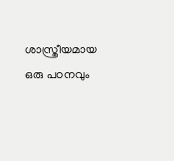ശാസ്ത്രീയമായ ഒരു പഠനവും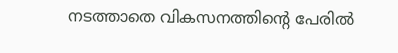നടത്താതെ വികസനത്തിൻ്റെ പേരിൽ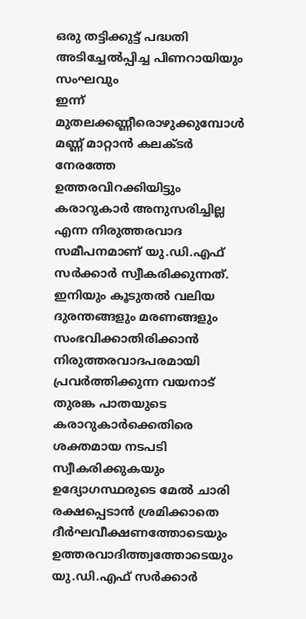ഒരു തട്ടിക്കുട്ട് പദ്ധതി അടിച്ചേൽപ്പിച്ച പിണറായിയും സംഘവും
ഇന്ന് മുതലക്കണ്ണീരൊഴുക്കുമ്പോൾ മണ്ണ് മാറ്റാൻ കലക്ടർ നേരത്തേ ഉത്തരവിറക്കിയിട്ടും കരാറുകാർ അനുസരിച്ചില്ല എന്ന നിരുത്തരവാദ സമീപനമാണ് യു.ഡി.എഫ് സർക്കാർ സ്വീകരിക്കുന്നത്.
ഇനിയും കൂടുതൽ വലിയ ദുരന്തങ്ങളും മരണങ്ങളും സംഭവിക്കാതിരിക്കാൻ നിരുത്തരവാദപരമായി പ്രവർത്തിക്കുന്ന വയനാട് തുരങ്ക പാതയുടെ കരാറുകാർക്കെതിരെ ശക്തമായ നടപടി സ്വീകരിക്കുകയും ഉദ്യോഗസ്ഥരുടെ മേൽ ചാരി രക്ഷപ്പെടാൻ ശ്രമിക്കാതെ ദീർഘവീക്ഷണത്തോടെയും ഉത്തരവാദിത്ത്വത്തോടെയും യു.ഡി.എഫ് സർക്കാർ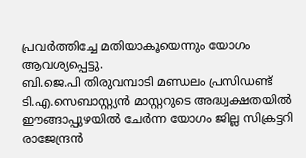പ്രവർത്തിച്ചേ മതിയാകൂയെന്നും യോഗം ആവശ്യപ്പെട്ടു.
ബി.ജെ.പി തിരുവമ്പാടി മണ്ഡലം പ്രസിഡണ്ട് ടി.എ.സെബാസ്റ്റ്യൻ മാസ്റ്ററുടെ അദ്ധ്വക്ഷതയിൽ ഈങ്ങാപ്പുഴയിൽ ചേർന്ന യോഗം ജില്ല സിക്രട്ടറി രാജേന്ദ്രൻ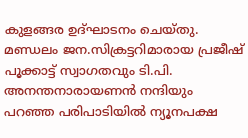കുളങ്ങര ഉദ്ഘാടനം ചെയ്തു. മണ്ഡലം ജന.സിക്രട്ടറിമാരായ പ്രജീഷ് പൂക്കാട്ട് സ്വാഗതവും ടി.പി. അനന്തനാരായണൻ നന്ദിയും പറഞ്ഞ പരിപാടിയിൽ ന്യൂനപക്ഷ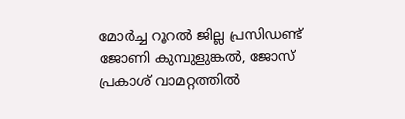മോർച്ച റൂറൽ ജില്ല പ്രസിഡണ്ട് ജോണി കുമ്പുളുങ്കൽ, ജോസ് പ്രകാശ് വാമറ്റത്തിൽ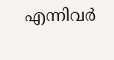എന്നിവർ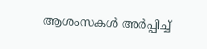ആശംസകൾ അർപ്പിച്ച്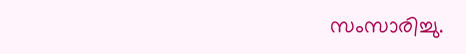സംസാരിച്ചു.